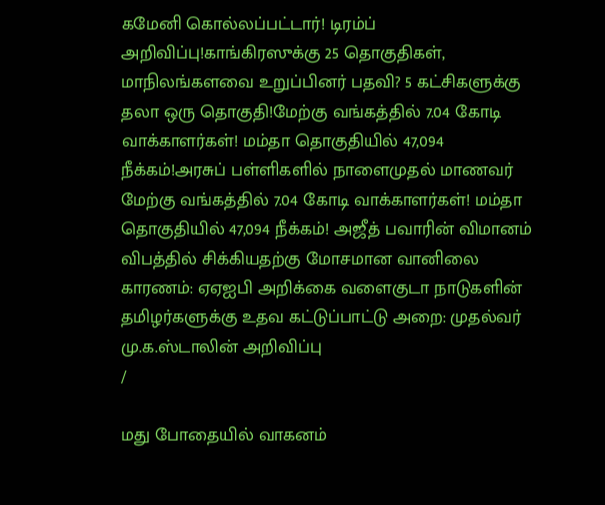கமேனி கொல்லப்பட்டார்! டிரம்ப் அறிவிப்பு!காங்கிரஸுக்கு 25 தொகுதிகள், மாநிலங்களவை உறுப்பினர் பதவி? 5 கட்சிகளுக்கு தலா ஒரு தொகுதி!மேற்கு வங்கத்தில் 7.04 கோடி வாக்காளர்கள்! மம்தா தொகுதியில் 47,094 நீக்கம்!அரசுப் பள்ளிகளில் நாளைமுதல் மாணவர் மேற்கு வங்கத்தில் 7.04 கோடி வாக்காளர்கள்! மம்தா தொகுதியில் 47,094 நீக்கம்! அஜீத் பவாரின் விமானம் விபத்தில் சிக்கியதற்கு மோசமான வானிலை காரணம்: ஏஏஐபி அறிக்கை வளைகுடா நாடுகளின் தமிழர்களுக்கு உதவ கட்டுப்பாட்டு அறை: முதல்வர் மு.க.ஸ்டாலின் அறிவிப்பு
/

மது போதையில் வாகனம்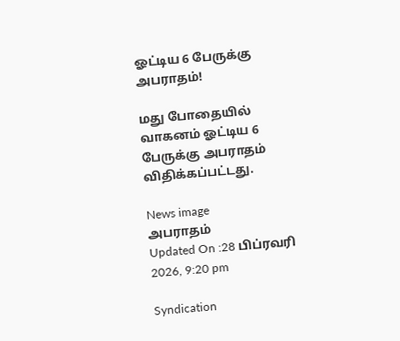ஓட்டிய 6 பேருக்கு அபராதம்!

மது போதையில் வாகனம் ஓட்டிய 6 பேருக்கு அபராதம் விதிக்கப்பட்டது.

News image
அபராதம்
Updated On :28 பிப்ரவரி 2026, 9:20 pm

Syndication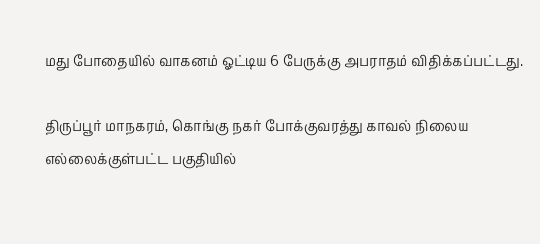மது போதையில் வாகனம் ஓட்டிய 6 பேருக்கு அபராதம் விதிக்கப்பட்டது.

திருப்பூர் மாநகரம், கொங்கு நகர் போக்குவரத்து காவல் நிலைய எல்லைக்குள்பட்ட பகுதியில்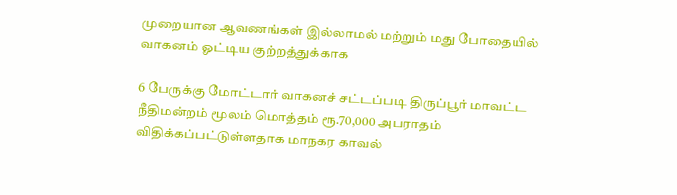முறையான ஆவணங்கள் இல்லாமல் மற்றும் மது போதையில் வாகனம் ஓட்டிய குற்றத்துக்காக

6 பேருக்கு மோட்டார் வாகனச் சட்டப்படி திருப்பூர் மாவட்ட நீதிமன்றம் மூலம் மொத்தம் ரூ.70,000 அபராதம் விதிக்கப்பட்டுள்ளதாக மாநகர காவல்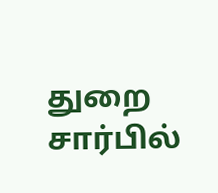துறை சார்பில்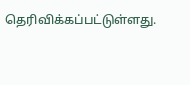தெரிவிக்கப்பட்டுள்ளது.